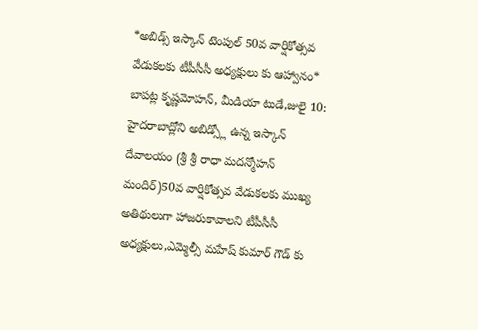*అబిడ్స్ ఇస్కాన్ టెంపుల్ 50వ వార్షికోత్సవ వేడుకలకు టీపీసీసీ అధ్యక్షులు కు ఆహ్వానం*
బాపట్ల కృష్ణమోహన్, మీడియా టుడే,జులై 10:
హైదరాబాద్లోని అబిడ్స్లో ఉన్న ఇస్కాన్ దేవాలయం (శ్రీ శ్రీ రాధా మదన్మోహన్ మందిర్)50వ వార్షికోత్సవ వేడుకలకు ముఖ్య అతిథులుగా హాజరుకావాలని టీపీసీసీ అధ్యక్షులు,ఎమ్మెల్సీ మహేష్ కుమార్ గౌడ్ కు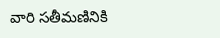వారి సతీమణినికి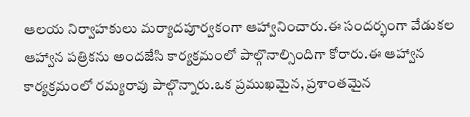ఆలయ నిర్వాహకులు మర్యాదపూర్వకంగా ఆహ్వానించారు.ఈ సందర్భంగా వేడుకల ఆహ్వాన పత్రికను అందజేసి కార్యక్రమంలో పాల్గొనాల్సిందిగా కోరారు.ఈ ఆహ్వాన కార్యక్రమంలో రమ్యరావు పాల్గొన్నారు.ఒక ప్రముఖమైన, ప్రశాంతమైన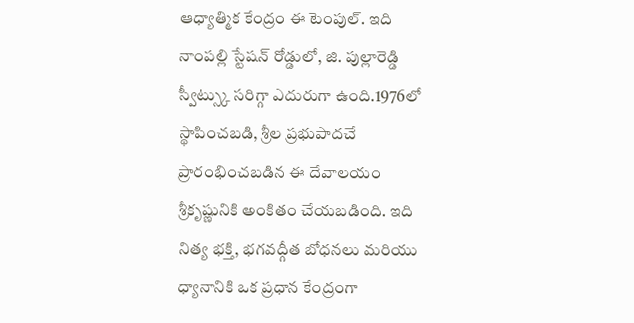ఆధ్యాత్మిక కేంద్రం ఈ టెంపుల్. ఇది నాంపల్లి స్టేషన్ రోడ్డులో, జి. పుల్లారెడ్డి స్వీట్స్కు సరిగ్గా ఎదురుగా ఉంది.1976లో స్థాపించబడి, శ్రీల ప్రభుపాదచే ప్రారంభించబడిన ఈ దేవాలయం శ్రీకృష్ణునికి అంకితం చేయబడింది. ఇది నిత్య భక్తి, భగవద్గీత బోధనలు మరియు ధ్యానానికి ఒక ప్రధాన కేంద్రంగా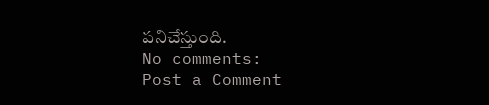పనిచేస్తుంది.
No comments:
Post a Comment